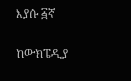እያሱ ፭ኛ

ከውክፔዲያ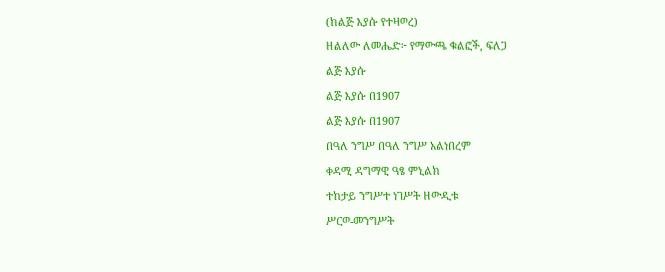(ከልጅ እያሱ የተዛወረ)
ዘልለው ለመሔድ፦ የማውጫ ቁልፎች, ፍለጋ
ልጅ እያሱ
ልጅ እያሱ በ1907
ልጅ እያሱ በ1907
በዓለ ንግሥ በዓለ ንግሥ አልነበረም
ቀዳሚ ዳግማዊ ዓፄ ምኒልክ
ተከታይ ንግሥተ ነገሥት ዘውዲቱ
ሥርወ-መንግሥት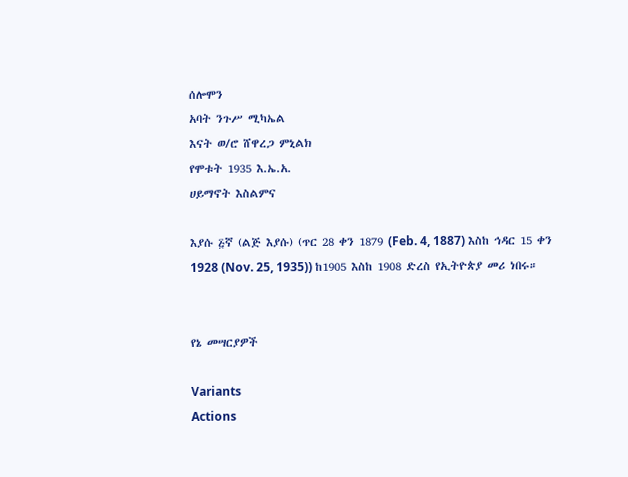ሰሎሞን
አባት ንጉሥ ሚካኤል
እናት ወ/ሮ ሸዋረጋ ምኒልክ
የሞቱት 1935 እ.ኤ.አ.
ሀይማኖት እስልምና

እያሱ ፭ኛ (ልጅ እያሱ) (ጥር 28 ቀን 1879 (Feb. 4, 1887) እስከ ኅዳር 15 ቀን 1928 (Nov. 25, 1935)) ከ1905 እስከ 1908 ድረስ የኢትዮጵያ መሪ ነበሩ።


የኔ መሣርያዎች

Variants
Actions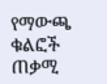የማውጫ ቁልፎች
ጠቃሚ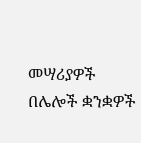መሣሪያዎች
በሌሎች ቋንቋዎች